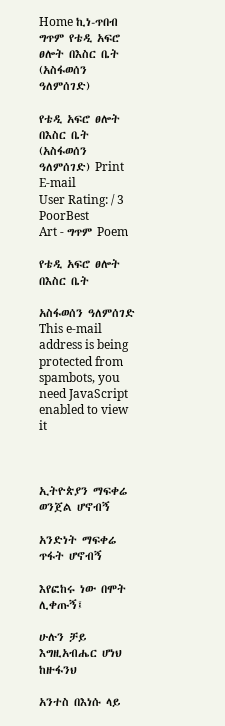Home ኪነ-ጥበብ ግጥም የቴዲ አፍሮ ፀሎት በእስር ቤት (አስፋወሰን ዓለምሰገድ)

የቴዲ አፍሮ ፀሎት በእስር ቤት (አስፋወሰን ዓለምሰገድ) Print E-mail
User Rating: / 3
PoorBest
Art - ግጥም Poem

የቴዲ አፍሮ ፀሎት በእስር ቤት

አስፋወሰን ዓለምሰገድ This e-mail address is being protected from spambots, you need JavaScript enabled to view it



ኢትዮጵያን ማፍቀሬ ወንጀል ሆኖብኝ

አንድነት ማፍቀሬ ጥፋት ሆኖብኝ

እየፎከሩ ነው በሞት ሊቀጡኝ፤

ሁሉን ቻይ እግዚአብሔር ሆነህ ከዙፋንህ

አንተስ በእነሱ ላይ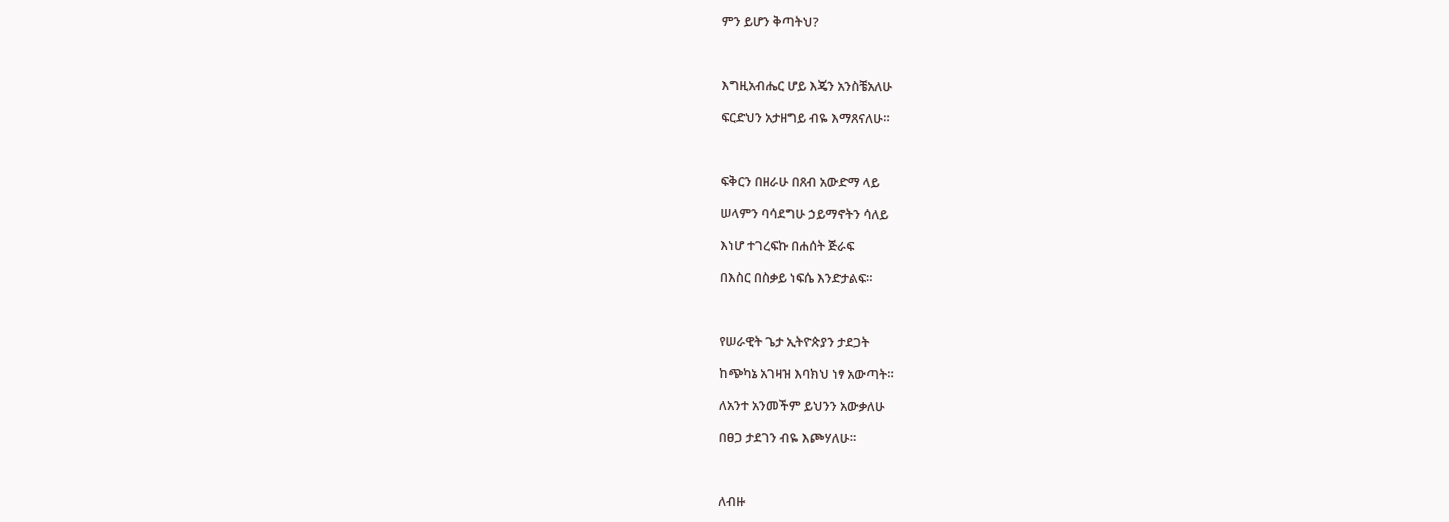ምን ይሆን ቅጣትህ?



እግዚአብሔር ሆይ እጄን አንስቼአለሁ

ፍርድህን አታዘግይ ብዬ እማጸናለሁ።



ፍቅርን በዘራሁ በጸብ አውድማ ላይ

ሠላምን ባሳደግሁ ኃይማኖትን ሳለይ

እነሆ ተገረፍኩ በሐሰት ጅራፍ

በእስር በስቃይ ነፍሴ እንድታልፍ።



የሠራዊት ጌታ ኢትዮጵያን ታደጋት

ከጭካኔ አገዛዝ እባክህ ነፃ አውጣት።

ለአንተ አንመችም ይህንን አውቃለሁ

በፀጋ ታደገን ብዬ እጮሃለሁ።



ለብዙ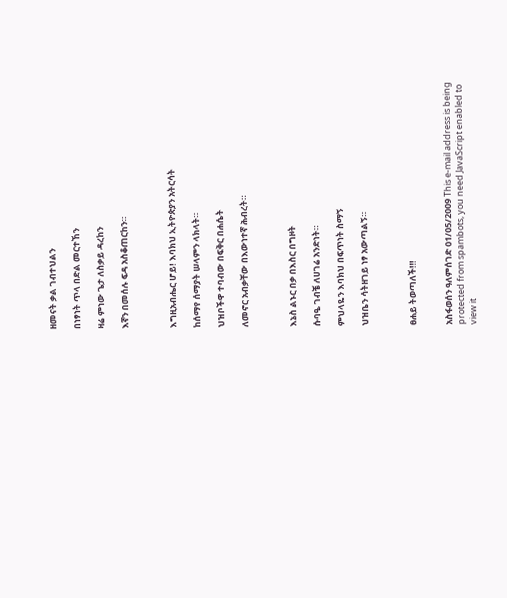ዘመናት ቃል ገብተህልን

በነፃነት ጥላ በድል መርተኸን

ዛሬ ምነው ጌታ ለስቃይ ዳረከን

እኛን በመሰሉ ፍዳ አስቆጠርከን።



እግዚአብሔር ሆይ! እባክህ ኢትዮጵያን አትርሳት

ከሰማየ ሰማያት ሠላምን ላክላት።

ህዝቦችዋ ተባብው በፍቅር በሐሴት

ለመኖር አብቃቸው በእውነተኛ ሕብረት።



እኔስ ልኑር በቃ በእስር በግዞት

ሱባዔ ገብቼ ለሀገሬ አንድነት።

ምህላዬን እባክህ በፍጥነት ስማኝ

ህዝቤን ሳትዘገይ ነፃ አውጣልኝ።



ፀሐይ ትወጣለች‼!


አስፋወሰን ዓለምሰገድ 01/05/2009 This e-mail address is being protected from spambots, you need JavaScript enabled to view it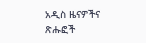አዲስ ዜናዎችና ጽሑፎች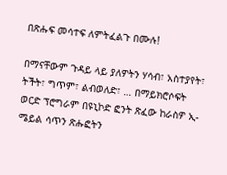በጽሑፍ መሳተፍ ለምትፈልጉ በሙሉ!

በማናቸውም ጉዳይ ላይ ያለዎትን ሃሳብ፣ አስተያየት፣ ትችት፣ ግጥም፣ ልብወለድ፣ … በማይክሮሶፍት ወርድ ፕሮግራም በዩኒኮድ ፎንት ጽፈው ከራስዎ ኢ-ሜይል ሳጥን ጽሑፎትን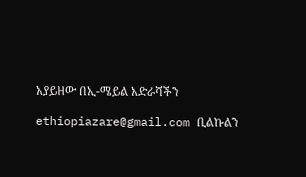አያይዘው በኢ-ሜይል አድራሻችን

ethiopiazare@gmail.com ቢልኩልን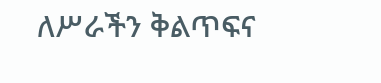ለሥራችን ቅልጥፍና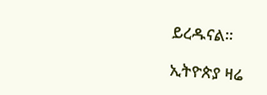ይረዱናል።

ኢትዮጵያ ዛሬ